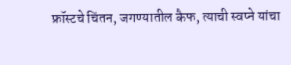फ्रॉस्टचे चिंतन, जगण्यातील कैफ, त्याची स्वप्ने यांचा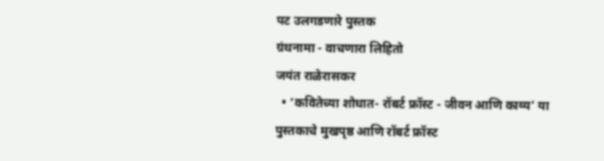पट उलगडणारे पुस्तक
ग्रंथनामा - वाचणारा लिहितो
जयंत राळेरासकर
  • ‘कवितेच्या शोधात- रॉबर्ट फ्रॉस्ट - जीवन आणि काव्य’ या पुस्तकाचे मुखपृष्ठ आणि रॉबर्ट फ्रॉस्ट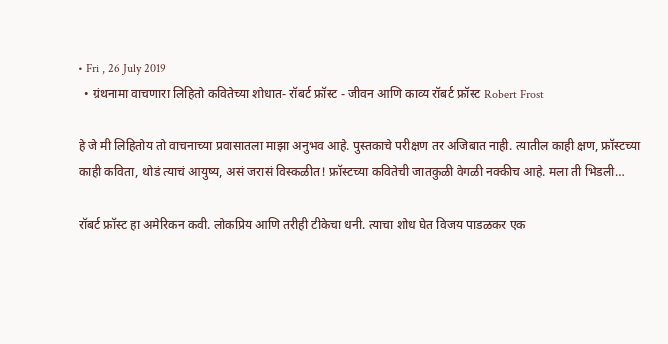• Fri , 26 July 2019
  • ग्रंथनामा वाचणारा लिहितो कवितेच्या शोधात- रॉबर्ट फ्रॉस्ट - जीवन आणि काव्य रॉबर्ट फ्रॉस्ट Robert Frost

हे जे मी लिहितोय तो वाचनाच्या प्रवासातला माझा अनुभव आहे. पुस्तकाचे परीक्षण तर अजिबात नाही. त्यातील काही क्षण, फ्रॉस्टच्या काही कविता, थोडं त्याचं आयुष्य, असं जरासं विस्कळीत! फ्रॉस्टच्या कवितेची जातकुळी वेगळी नक्कीच आहे. मला ती भिडली…

रॉबर्ट फ्रॉस्ट हा अमेरिकन कवी. लोकप्रिय आणि तरीही टीकेचा धनी. त्याचा शोध घेत विजय पाडळकर एक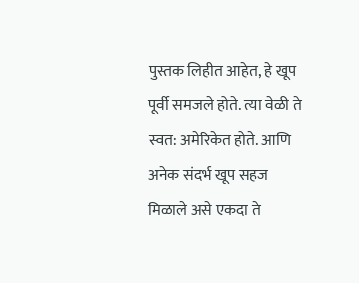पुस्तक लिहीत आहेत, हे खूप पूर्वी समजले होते. त्या वेळी ते स्वत: अमेरिकेत होते. आणि अनेक संदर्भ खूप सहज मिळाले असे एकदा ते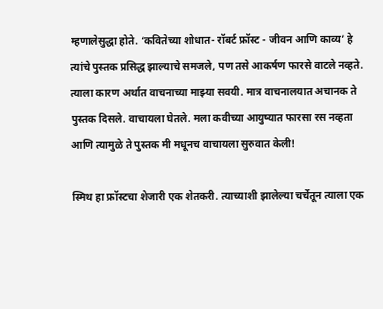म्हणालेसुद्धा होते. ‘कवितेच्या शोधात- रॉबर्ट फ्रॉस्ट - जीवन आणि काव्य’ हे त्यांचे पुस्तक प्रसिद्ध झाल्याचे समजले, पण तसे आकर्षण फारसे वाटले नव्हते. त्याला कारण अर्थात वाचनाच्या माझ्या सवयी. मात्र वाचनालयात अचानक ते पुस्तक दिसले. वाचायला घेतले. मला कवीच्या आयुष्यात फारसा रस नव्हता आणि त्यामुळे ते पुस्तक मी मधूनच वाचायला सुरुवात केली!

स्मिथ हा फ्रॉस्टचा शेजारी एक शेतकरी. त्याच्याशी झालेल्या चर्चेतून त्याला एक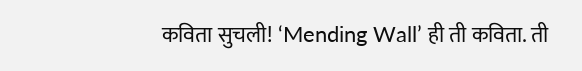कविता सुचली! ‘Mending Wall’ ही ती कविता. ती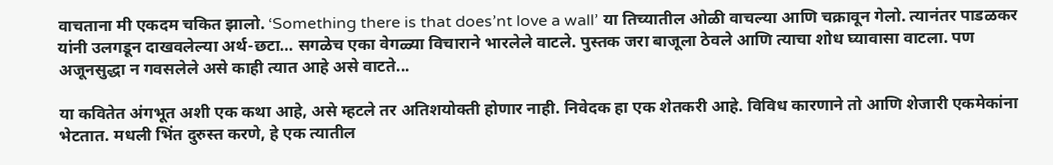वाचताना मी एकदम चकित झालो. ‘Something there is that does’nt love a wall’ या तिच्यातील ओळी वाचल्या आणि चक्रावून गेलो. त्यानंतर पाडळकर यांनी उलगडून दाखवलेल्या अर्थ-छटा… सगळेच एका वेगळ्या विचाराने भारलेले वाटले. पुस्तक जरा बाजूला ठेवले आणि त्याचा शोध घ्यावासा वाटला. पण अजूनसुद्धा न गवसलेले असे काही त्यात आहे असे वाटते...

या कवितेत अंगभूत अशी एक कथा आहे, असे म्हटले तर अतिशयोक्ती होणार नाही. निवेदक हा एक शेतकरी आहे. विविध कारणाने तो आणि शेजारी एकमेकांना भेटतात. मधली भिंत दुरुस्त करणे, हे एक त्यातील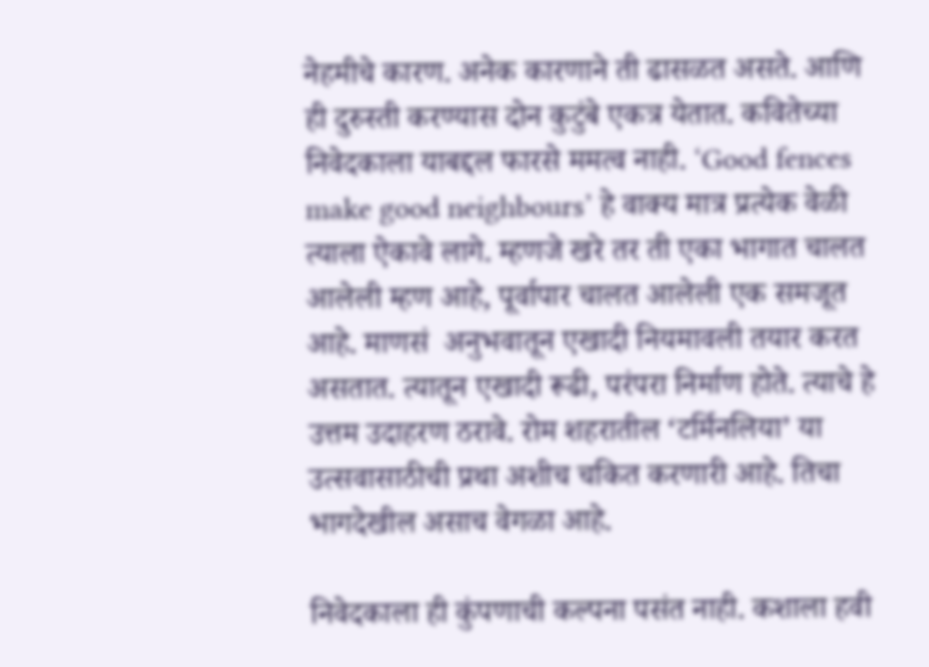नेहमीचे कारण. अनेक कारणाने ती ढासळत असते. आणि ही दुरुस्ती करण्यास दोन कुटुंबे एकत्र येतात. कवितेच्या निवेदकाला याबद्दल फारसे ममत्व नाही. ‘Good fences make good neighbours’ हे वाक्य मात्र प्रत्येक वेळी त्याला ऐकावे लागे. म्हणजे खरे तर ती एका भागात चालत आलेली म्हण आहे, पूर्वापार चालत आलेली एक समजूत आहे. माणसं  अनुभवातून एखादी नियमावली तयार करत असतात. त्यातून एखादी रूढी, परंपरा निर्माण होते. त्याचे हे उत्तम उदाहरण ठरावे. रोम शहरातील ‘टर्मिनलिया’ या उत्सवासाठीची प्रथा अशीच चकित करणारी आहे. तिचा भागदेखील असाच वेगळा आहे.

निवेदकाला ही कुंपणाची कल्पना पसंत नाही. कशाला हवी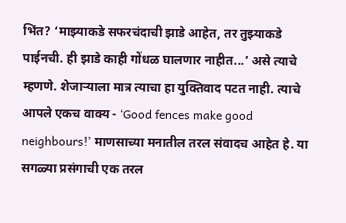भिंत? ‘माझ्याकडे सफरचंदाची झाडे आहेत, तर तुझ्याकडे पाईनची. ही झाडे काही गोंधळ घालणार नाहीत...’ असे त्याचे म्हणणे. शेजाऱ्याला मात्र त्याचा हा युक्तिवाद पटत नाही. त्याचे आपले एकच वाक्य - ‘Good fences make good neighbours!’ माणसाच्या मनातील तरल संवादच आहेत हे. या सगळ्या प्रसंगाची एक तरल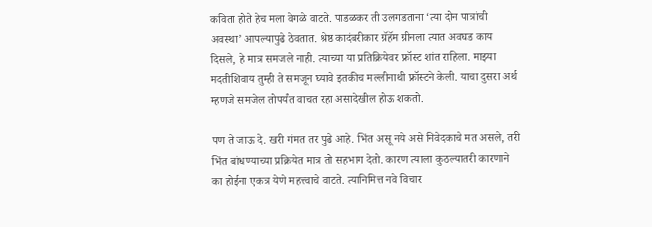कविता होते हेच मला वेगळे वाटते. पाडळकर ती उलगडताना ‘त्या दोन पात्रांची अवस्था’ आपल्यापुढे ठेवतात. श्रेष्ठ कादंबरीकार ग्रॅहॅम ग्रीनला त्यात अवघड काय दिसले, हे मात्र समजले नाही. त्याच्या या प्रतिक्रियेवर फ्रॉस्ट शांत राहिला. माझ्या मदतीशिवाय तुम्ही ते समजून घ्यावे इतकीच मल्लीनाथी फ्रॉस्टने केली. याचा दुसरा अर्थ म्हणजे समजेल तोपर्यंत वाचत रहा असादेखील होऊ शकतो.

पण ते जाऊ दे. खरी गंमत तर पुढे आहे. भिंत असू नये असे निवेदकाचे मत असले, तरी भिंत बांधण्याच्या प्रक्रियेत मात्र तो सहभाग देतो. कारण त्याला कुठल्यातरी कारणाने का होईना एकत्र येणे महत्त्वाचे वाटते. त्यानिमित्त नवे विचार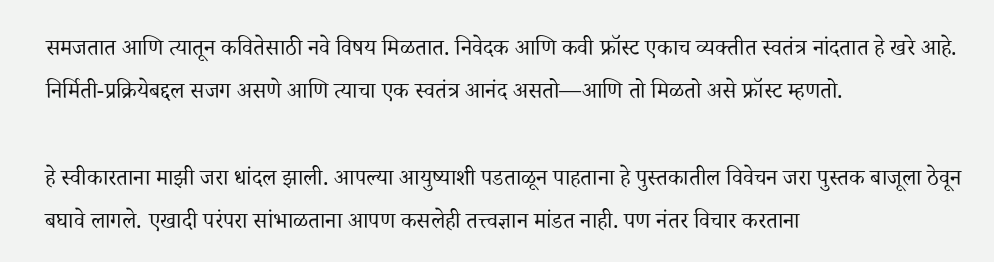समजतात आणि त्यातून कवितेसाठी नवे विषय मिळतात. निवेदक आणि कवी फ्रॉस्ट एकाच व्यक्तीत स्वतंत्र नांदतात हे खरे आहे. निर्मिती-प्रक्रियेबद्दल सजग असणे आणि त्याचा एक स्वतंत्र आनंद असतो—आणि तो मिळतो असे फ्रॉस्ट म्हणतो.

हे स्वीकारताना माझी जरा धांदल झाली. आपल्या आयुष्याशी पडताळून पाहताना हे पुस्तकातील विवेचन जरा पुस्तक बाजूला ठेवून बघावे लागले. एखादी परंपरा सांभाळताना आपण कसलेही तत्त्वज्ञान मांडत नाही. पण नंतर विचार करताना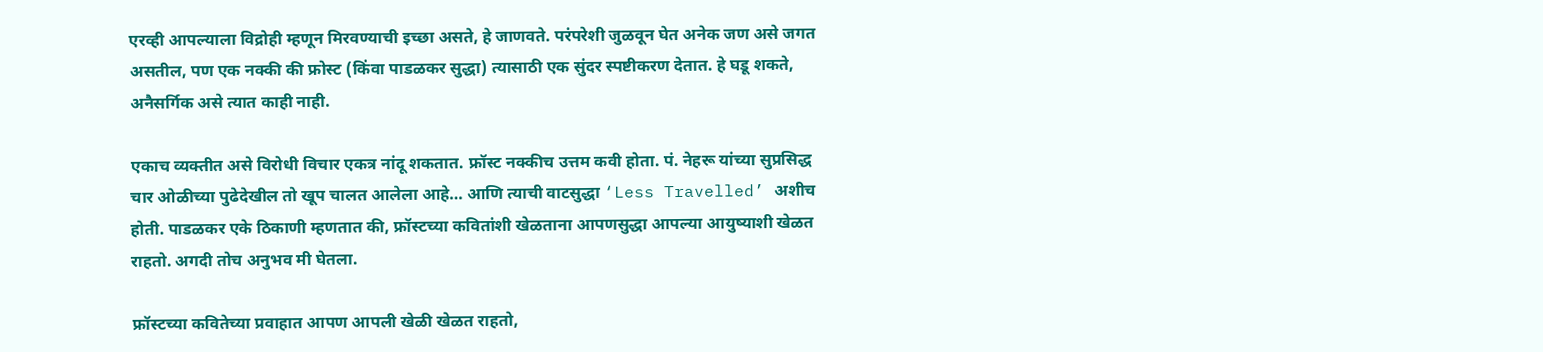एरव्ही आपल्याला विद्रोही म्हणून मिरवण्याची इच्छा असते, हे जाणवते. परंपरेशी जुळवून घेत अनेक जण असे जगत असतील, पण एक नक्की की फ्रोस्ट (किंवा पाडळकर सुद्धा) त्यासाठी एक सुंदर स्पष्टीकरण देतात. हे घडू शकते, अनैसर्गिक असे त्यात काही नाही.

एकाच व्यक्तीत असे विरोधी विचार एकत्र नांदू शकतात. फ्रॉस्ट नक्कीच उत्तम कवी होता. पं. नेहरू यांच्या सुप्रसिद्ध चार ओळीच्या पुढेदेखील तो खूप चालत आलेला आहे… आणि त्याची वाटसुद्धा ‘Less Travelled’ अशीच होती. पाडळकर एके ठिकाणी म्हणतात की, फ्रॉस्टच्या कवितांशी खेळताना आपणसुद्धा आपल्या आयुष्याशी खेळत राहतो. अगदी तोच अनुभव मी घेतला.

फ्रॉस्टच्या कवितेच्या प्रवाहात आपण आपली खेळी खेळत राहतो,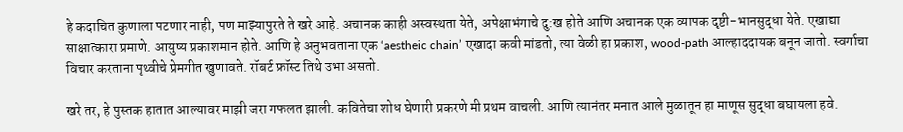हे कदाचित कुणाला पटणार नाही, पण माझ्यापुरते ते खरे आहे. अचानक काही अस्वस्थता येते, अपेक्षाभंगाचे दु:ख होते आणि अचानक एक व्यापक दृष्टी-भानसुद्धा येते. एखाद्या साक्षात्कारा प्रमाणे. आयुष्य प्रकाशमान होते. आणि हे अनुभवताना एक ‘aestheic chain’ एखादा कवी मांडतो, त्या वेळी हा प्रकाश, wood-path आल्हाददायक बनून जातो. स्वर्गाचा विचार करताना पृथ्वीचे प्रेमगीत खुणावते. रॉबर्ट फ्रॉस्ट तिथे उभा असतो.

खरे तर, हे पुस्तक हातात आल्यावर माझी जरा गफलत झाली. कवितेचा शोध घेणारी प्रकरणे मी प्रथम वाचली. आणि त्यानंतर मनात आले मुळातून हा माणूस सुद्धा बघायला हवे.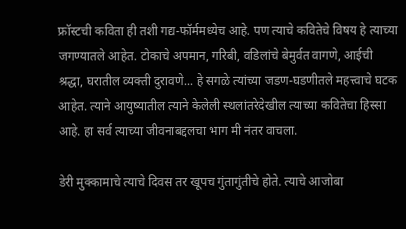फ्रॉस्टची कविता ही तशी गद्य-फॉर्ममध्येच आहे. पण त्याचे कवितेचे विषय हे त्याच्या जगण्यातले आहेत. टोकाचे अपमान, गरिबी, वडिलांचे बेमुर्वत वागणे, आईची श्रद्धा, घरातील व्यक्ती दुरावणे... हे सगळे त्यांच्या जडण-घडणीतले महत्त्वाचे घटक आहेत. त्याने आयुष्यातील त्याने केलेली स्थलांतरेदेखील त्याच्या कवितेचा हिस्सा आहे. हा सर्व त्याच्या जीवनाबद्दलचा भाग मी नंतर वाचला.

डेरी मुक्कामाचे त्याचे दिवस तर खूपच गुंतागुंतीचे होते. त्याचे आजोबा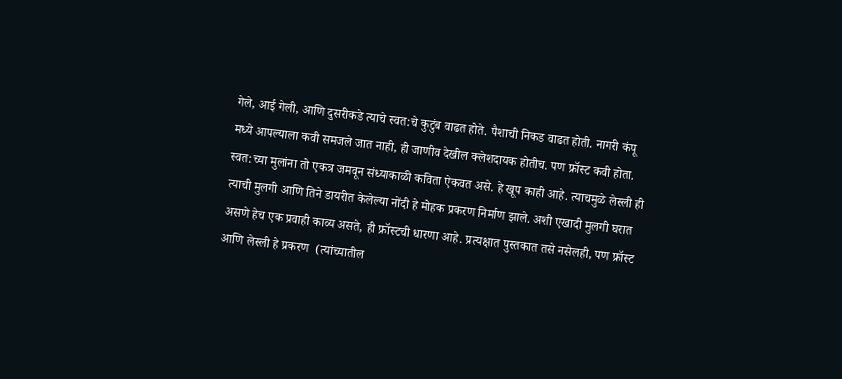गेले, आई गेली, आणि दुसरीकडे त्याचे स्वत:चे कुटुंब वाढत होते. पैशाची निकड वाढत होती. नागरी कंपू मध्ये आपल्याला कवी समजले जात नाही, ही जाणीव देखील क्लेशदायक होतीच. पण फ्रॉस्ट कवी होता. स्वत:च्या मुलांना तो एकत्र जमवून संध्याकाळी कविता ऐकवत असे. हे खूप काही आहे. त्याचमुळे लेस्ली ही त्याची मुलगी आणि तिने डायरीत केलेल्या नोंदी हे मोहक प्रकरण निर्माण झाले. अशी एखादी मुलगी घरात असणे हेच एक प्रवाही काव्य असते, ही फ्रॉस्टची धारणा आहे. प्रत्यक्षात पुस्तकात तसे नसेलही, पण फ्रॉस्ट आणि लेस्ली हे प्रकरण  (त्यांच्यातील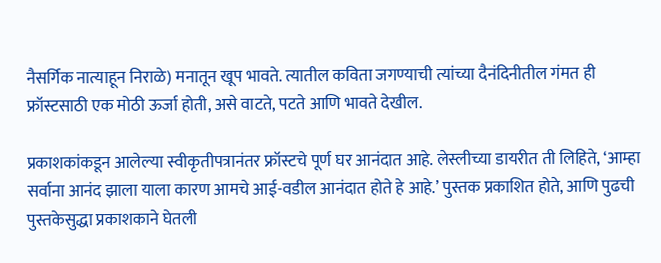नैसर्गिक नात्याहून निराळे) मनातून खूप भावते. त्यातील कविता जगण्याची त्यांच्या दैनंदिनीतील गंमत ही फ्रॉस्टसाठी एक मोठी ऊर्जा होती, असे वाटते, पटते आणि भावते देखील.

प्रकाशकांकडून आलेल्या स्वीकृतीपत्रानंतर फ्रॉस्टचे पूर्ण घर आनंदात आहे. लेस्लीच्या डायरीत ती लिहिते, ‘आम्हा सर्वाना आनंद झाला याला कारण आमचे आई-वडील आनंदात होते हे आहे.’ पुस्तक प्रकाशित होते, आणि पुढची पुस्तकेसुद्धा प्रकाशकाने घेतली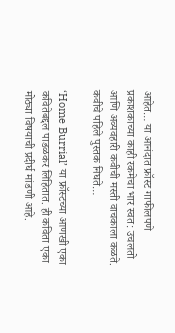आहेत… या आनंदात फ्रॉस्ट गाफीलपणे प्रकाशकाच्या काही रकमेचा भार स्वत: उचलतो आणि अव्यवहारी कवीची मस्ती वाचकाला कळते. कवीचे पहिले पुस्तक निघते…

‘Home Burrial’ या फ्रॉस्टच्या आणखी एका कवितेबद्दल पाडळकर लिहितात. ही कविता एका मोठ्या विषयाची प्रदीर्घ मांडणी आहे.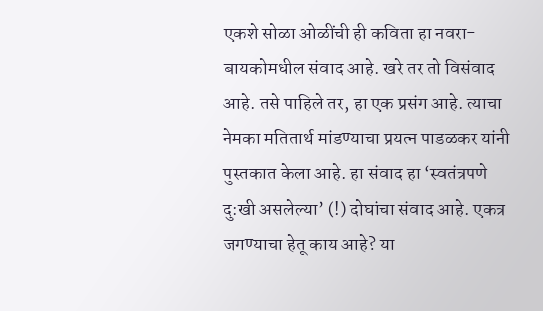एकशे सोळा ओळींची ही कविता हा नवरा-बायकोमधील संवाद आहे. खरे तर तो विसंवाद आहे. तसे पाहिले तर, हा एक प्रसंग आहे. त्याचा नेमका मतितार्थ मांडण्याचा प्रयत्न पाडळकर यांनी पुस्तकात केला आहे. हा संवाद हा ‘स्वतंत्रपणे दु:खी असलेल्या’ (!) दोघांचा संवाद आहे. एकत्र जगण्याचा हेतू काय आहे? या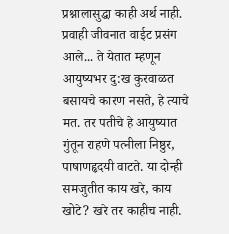प्रश्नालासुद्धा काही अर्थ नाही. प्रवाही जीवनात वाईट प्रसंग आले... ते येतात म्हणून आयुष्यभर दु:ख कुरवाळत बसायचे कारण नसते, हे त्याचे मत. तर पतीचे हे आयुष्यात गुंतून राहणे पत्नीला निष्ठुर, पाषाणहृदयी वाटते. या दोन्ही समजुतीत काय खरे, काय खोटे? खरे तर काहीच नाही.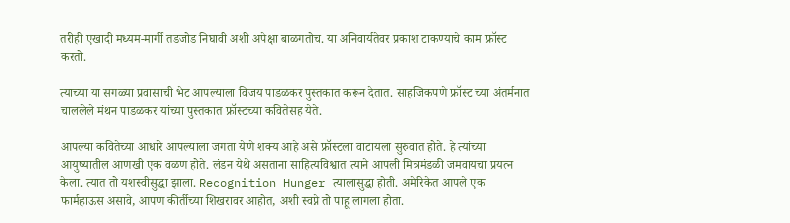तरीही एखादी मध्यम-मार्गी तडजोड निघावी अशी अपेक्षा बाळगतोच. या अनिवार्यतेवर प्रकाश टाकण्याचे काम फ्रॉस्ट करतो.

त्याच्या या सगळ्या प्रवासाची भेट आपल्याला विजय पाडळकर पुस्तकात करून देतात. साहजिकपणे फ्रॉस्ट च्या अंतर्मनात चाललेले मंथन पाडळकर यांच्या पुस्तकात फ्रॉस्टच्या कवितेसह येते.

आपल्या कवितेच्या आधारे आपल्याला जगता येणे शक्य आहे असे फ्रॉस्टला वाटायला सुरुवात होते. हे त्यांच्या आयुष्यातील आणखी एक वळण होते. लंडन येथे असताना साहित्यविश्वात त्याने आपली मित्रमंडळी जमवायचा प्रयत्न केला. त्यात तो यशस्वीसुद्धा झाला. Recognition Hunger त्यालासुद्धा होती. अमेरिकेत आपले एक फार्महाऊस असावे, आपण कीर्तीच्या शिखरावर आहोत, अशी स्वप्ने तो पाहू लागला होता.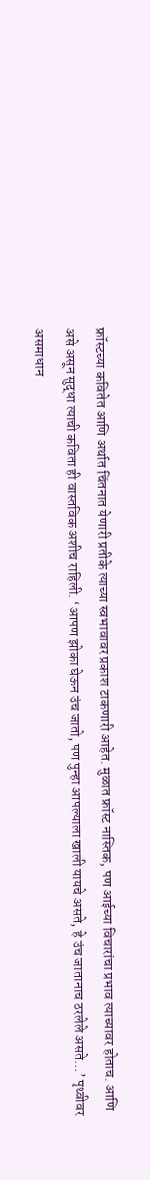फ्रॉस्टच्या कवितेत आणि अर्थात चिंतनात येणारी प्रतीके त्याच्या स्वभावावर प्रकाश टाकणारी आहेत. मुळात फ्रॉस्ट नास्तिक, पण आईच्या विचारांचा प्रभाव त्याच्यावर होताच. आणि असे असून सुद्धा त्याची कविता ही वास्तविक अशीच राहिली. ‘आपण झोका घेऊन उंच जातो, पण पुन्हा आपल्याला खाली यायचे असते, हे उंच जातानाच ठरलेले असते…’ पृथ्वीवर असमाधान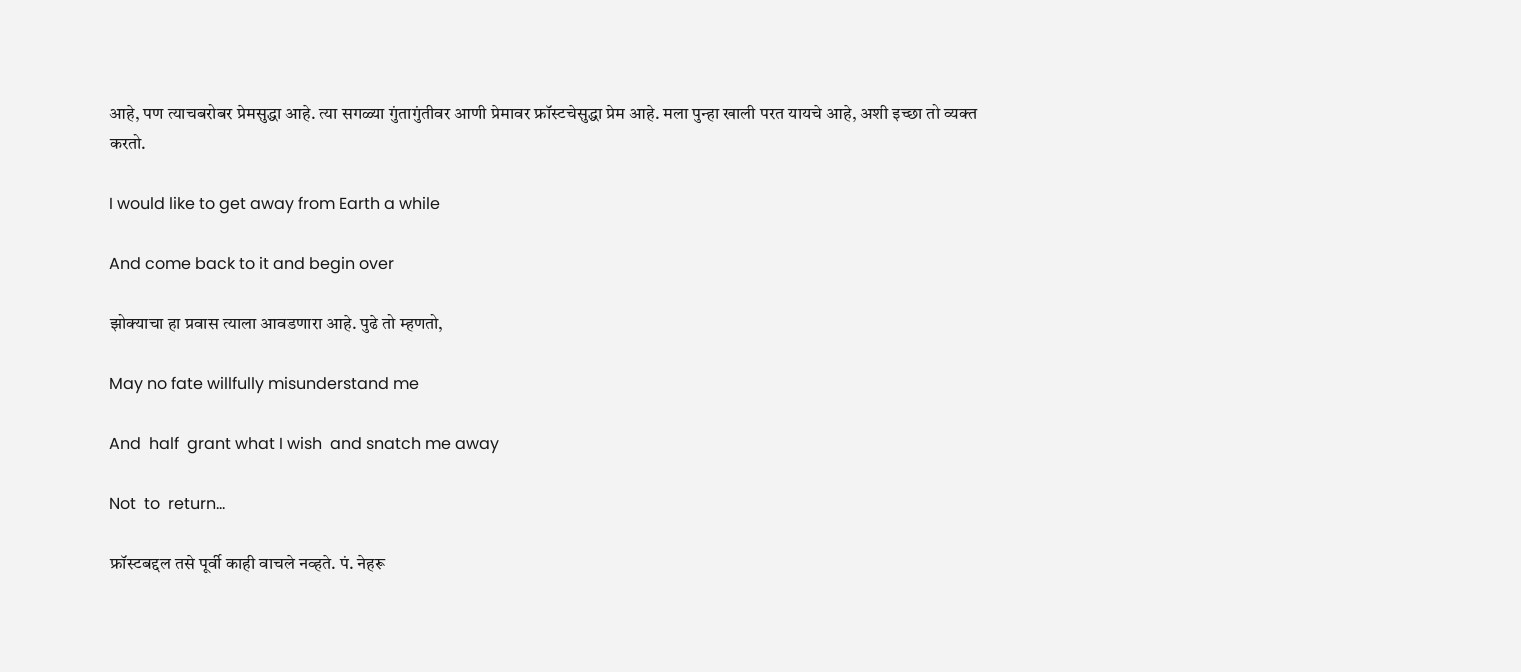आहे, पण त्याचबरोबर प्रेमसुद्धा आहे. त्या सगळ्या गुंतागुंतीवर आणी प्रेमावर फ्रॉस्टचेसुद्धा प्रेम आहे. मला पुन्हा खाली परत यायचे आहे, अशी इच्छा तो व्यक्त करतो.

I would like to get away from Earth a while

And come back to it and begin over

झोक्याचा हा प्रवास त्याला आवडणारा आहे. पुढे तो म्हणतो,

May no fate willfully misunderstand me

And  half  grant what I wish  and snatch me away

Not  to  return…

फ्रॉस्टबद्दल तसे पूर्वी काही वाचले नव्हते. पं. नेहरू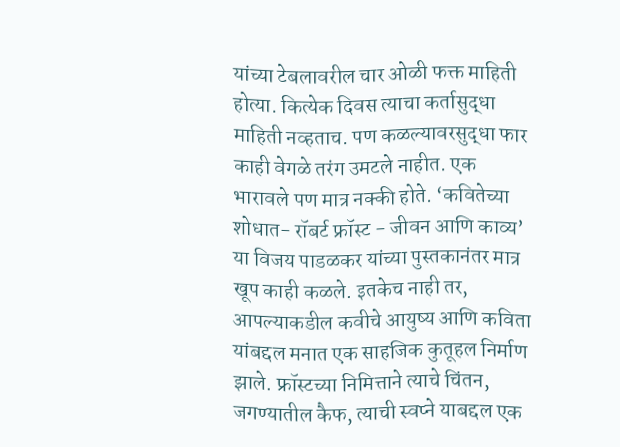यांच्या टेबलावरील चार ओळी फक्त माहिती होत्या. कित्येक दिवस त्याचा कर्तासुद्धा माहिती नव्हताच. पण कळल्यावरसुद्धा फार काही वेगळे तरंग उमटले नाहीत. एक भारावले पण मात्र नक्की होते. ‘कवितेच्या शोधात- रॉबर्ट फ्रॉस्ट - जीवन आणि काव्य’ या विजय पाडळकर यांच्या पुस्तकानंतर मात्र खूप काही कळले. इतकेच नाही तर, आपल्याकडील कवीचे आयुष्य आणि कविता यांबद्दल मनात एक साहजिक कुतूहल निर्माण झाले. फ्रॉस्टच्या निमित्ताने त्याचे चिंतन, जगण्यातील कैफ, त्याची स्वप्ने याबद्दल एक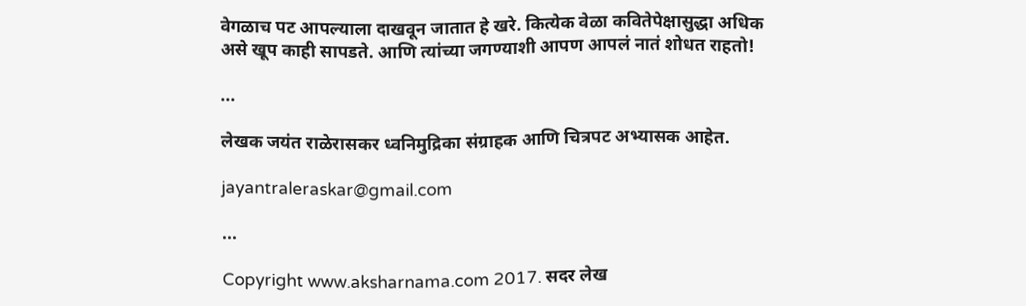वेगळाच पट आपल्याला दाखवून जातात हे खरे. कित्येक वेळा कवितेपेक्षासुद्धा अधिक असे खूप काही सापडते. आणि त्यांच्या जगण्याशी आपण आपलं नातं शोधत राहतो!

...

लेखक जयंत राळेरासकर ध्वनिमुद्रिका संग्राहक आणि चित्रपट अभ्यासक आहेत.

jayantraleraskar@gmail.com

...

Copyright www.aksharnama.com 2017. सदर लेख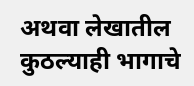अथवा लेखातील कुठल्याही भागाचे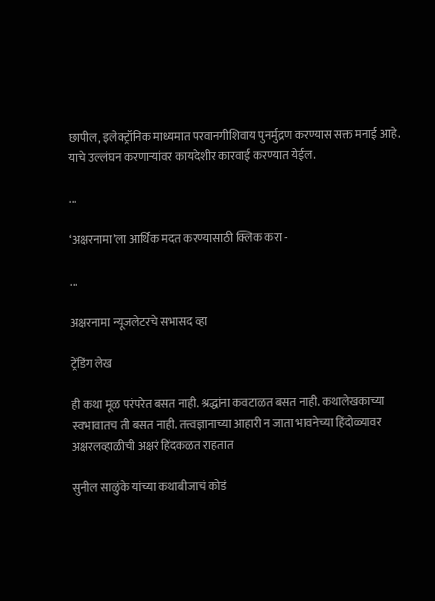छापील, इलेक्ट्रॉनिक माध्यमात परवानगीशिवाय पुनर्मुद्रण करण्यास सक्त मनाई आहे. याचे उल्लंघन करणाऱ्यांवर कायदेशीर कारवाई करण्यात येईल.

...

‘अक्षरनामा’ला आर्थिक मदत करण्यासाठी क्लिक करा -

...

अक्षरनामा न्यूजलेटरचे सभासद व्हा

ट्रेंडिंग लेख

ही कथा मूळ परंपरेत बसत नाही. श्रद्धांना कवटाळत बसत नाही. कथालेखकाच्या स्वभावातच ती बसत नाही. तत्त्वज्ञानाच्या आहारी न जाता भावनेच्या हिंदोळ्यावर अक्षरलव्हाळीची अक्षरं हिंदकळत राहतात

सुनील साळुंके यांच्या कथाबीजाचं कोडं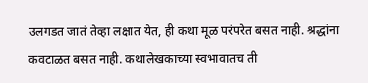उलगडत जातं तेव्हा लक्षात येत, ही कथा मूळ परंपरेत बसत नाही. श्रद्धांना कवटाळत बसत नाही. कथालेखकाच्या स्वभावातच ती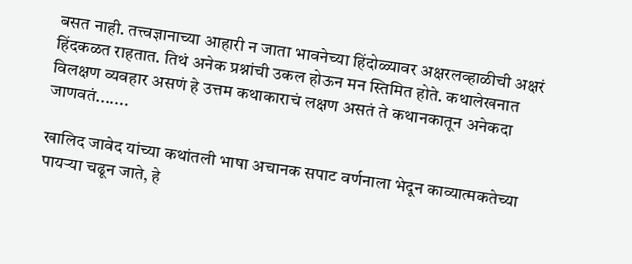बसत नाही. तत्त्वज्ञानाच्या आहारी न जाता भावनेच्या हिंदोळ्यावर अक्षरलव्हाळीची अक्षरं हिंदकळत राहतात. तिथं अनेक प्रश्नांची उकल होऊन मन स्तिमित होते. कथालेखनात विलक्षण व्यवहार असणं हे उत्तम कथाकाराचं लक्षण असतं ते कथानकातून अनेकदा जाणवतं.......

खालिद जावेद यांच्या कथांतली भाषा अचानक सपाट वर्णनाला भेदून काव्यात्मकतेच्या पायऱ्या चढून जाते, हे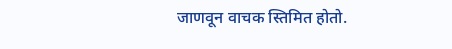जाणवून वाचक स्तिमित होतो.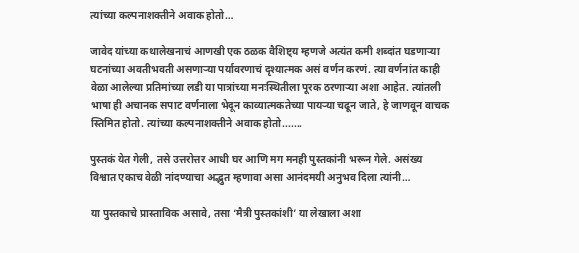त्यांच्या कल्पनाशक्तीने अवाक होतो…

जावेद यांच्या कथालेखनाचं आणखी एक ठळक वैशिष्ट्य म्हणजे अत्यंत कमी शब्दांत घडणाऱ्या घटनांच्या अवतीभवती असणाऱ्या पर्यावरणाचं दृश्यात्मक असं वर्णन करणं. त्या वर्णनांत काही वेळा आलेल्या प्रतिमांच्या लडी या पात्रांच्या मनःस्थितीला पूरक ठरणाऱ्या अशा आहेत. त्यांतली भाषा ही अचानक सपाट वर्णनाला भेदून काव्यात्मकतेच्या पायऱ्या चढून जाते, हे जाणवून वाचक स्तिमित होतो. त्यांच्या कल्पनाशक्तीने अवाक होतो.......

पुस्तकं येत गेली, तसे उत्तरोत्तर आधी घर आणि मग मनही पुस्तकांनी भरून गेले. असंख्य विश्वात एकाच वेळी नांदण्याचा अद्भुत म्हणावा असा आनंदमयी अनुभव दिला त्यांनी…

या पुस्तकाचे प्रास्ताविक असावे, तसा ‘मैत्री पुस्तकांशी’ या लेखाला अशा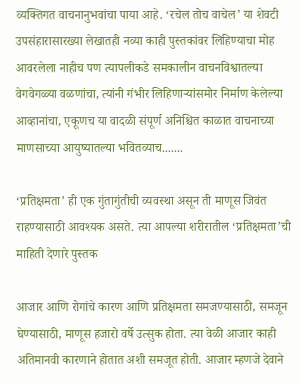व्यक्तिगत वाचनानुभवांचा पाया आहे. ‘रचेल तोच वाचेल’ या शेवटी उपसंहारासारख्या लेखातही नव्या काही पुस्तकांवर लिहिण्याचा मोह आवरलेला नाहीच पण त्यापलीकडे समकालीन वाचनविश्वातल्या वेगवेगळ्या वळणांचा, त्यांनी गंभीर लिहिणाऱ्यांसमोर निर्माण केलेल्या आव्हानांचा, एकूणच या वादळी संपूर्ण अनिश्चित काळात वाचनाच्या माणसाच्या आयुष्यातल्या भवितव्याच.......

‘प्रतिक्षमता’ ही एक गुंतागुंतीची व्यवस्था असून ती माणूस जिवंत राहण्यासाठी आवश्यक असते. त्या आपल्या शरीरातील ‘प्रतिक्षमता’ची माहिती देणारे पुस्तक

आजार आणि रोगांचे कारण आणि प्रतिक्षमता समजण्यासाठी, समजून घेण्यासाठी, माणूस हजारो वर्षे उत्सुक होता. त्या वेळी आजार काही अतिमानवी कारणाने होतात अशी समजूत होती. आजार म्हणजे देवाने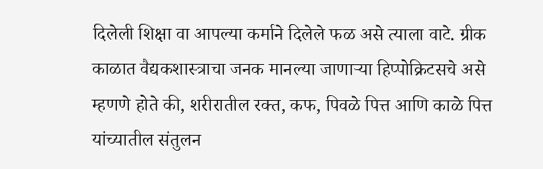दिलेली शिक्षा वा आपल्या कर्माने दिलेले फळ असे त्याला वाटे. ग्रीक काळात वैद्यकशास्त्राचा जनक मानल्या जाणाऱ्या हिप्पोक्रिटसचे असे म्हणणे होते की, शरीरातील रक्त, कफ, पिवळे पित्त आणि काळे पित्त यांच्यातील संतुलन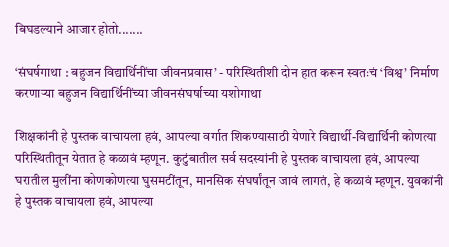बिघडल्याने आजार होतो.......

‘संघर्षगाथा : बहुजन विद्यार्थिनींचा जीवनप्रवास’ - परिस्थितीशी दोन हात करून स्वतःचं ‘विश्व’ निर्माण करणाऱ्या बहुजन विद्यार्थिनींच्या जीवनसंघर्षाच्या यशोगाथा

शिक्षकांनी हे पुस्तक वाचायला हवं, आपल्या वर्गात शिकण्यासाठी येणारे विद्यार्थी-विद्यार्थिनी कोणत्या परिस्थितीतून येतात हे कळावं म्हणून. कुटुंबातील सर्व सदस्यांनी हे पुस्तक वाचायला हवं, आपल्या घरातील मुलींना कोणकोणत्या घुसमटींतून, मानसिक संघर्षांतून जावं लागतं, हे कळावं म्हणून. युवकांनी हे पुस्तक वाचायला हवं, आपल्या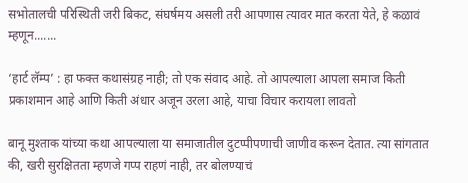सभोतालची परिस्थिती जरी बिकट, संघर्षमय असली तरी आपणास त्यावर मात करता येते, हे कळावं म्हणून.......

‘हार्ट लॅम्प’ : हा फक्त कथासंग्रह नाही; तो एक संवाद आहे. तो आपल्याला आपला समाज किती प्रकाशमान आहे आणि किती अंधार अजून उरला आहे, याचा विचार करायला लावतो

बानू मुश्ताक यांच्या कथा आपल्याला या समाजातील दुटप्पीपणाची जाणीव करून देतात. त्या सांगतात की, खरी सुरक्षितता म्हणजे गप्प राहणं नाही, तर बोलण्याचं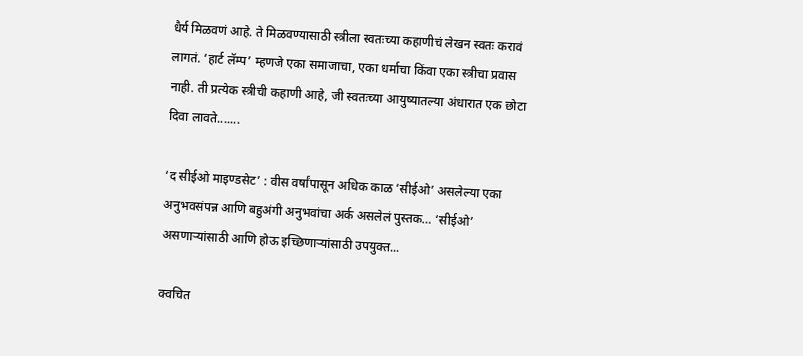धैर्य मिळवणं आहे. ते मिळवण्यासाठी स्त्रीला स्वतःच्या कहाणीचं लेखन स्वतः करावं लागतं. ‘हार्ट लॅम्प’ म्हणजे एका समाजाचा, एका धर्माचा किंवा एका स्त्रीचा प्रवास नाही. ती प्रत्येक स्त्रीची कहाणी आहे, जी स्वतःच्या आयुष्यातल्या अंधारात एक छोटा दिवा लावते.......

‘द सीईओ माइण्डसेट’ : वीस वर्षांपासून अधिक काळ ‘सीईओ’ असलेल्या एका अनुभवसंपन्न आणि बहुअंगी अनुभवांचा अर्क असलेलं पुस्तक… ‘सीईओ’ असणाऱ्यांसाठी आणि होऊ इच्छिणाऱ्यांसाठी उपयुक्त...

क्वचित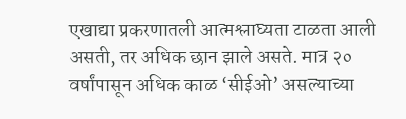एखाद्या प्रकरणातली आत्मश्लाघ्यता टाळता आली असती, तर अधिक छान झाले असते. मात्र २० वर्षांपासून अधिक काळ ‘सीईओ’ असल्याच्या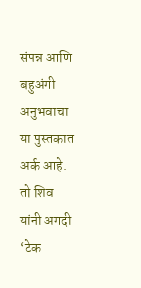संपन्न आणि बहुअंगी अनुभवाचा या पुस्तकात अर्क आहे. तो शिव यांनी अगदी ‘टेक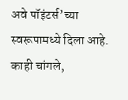अवे पॉइंटर्स’च्या स्वरूपामध्ये दिला आहे. काही चांगले,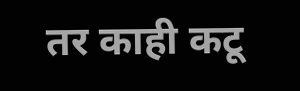तर काही कटू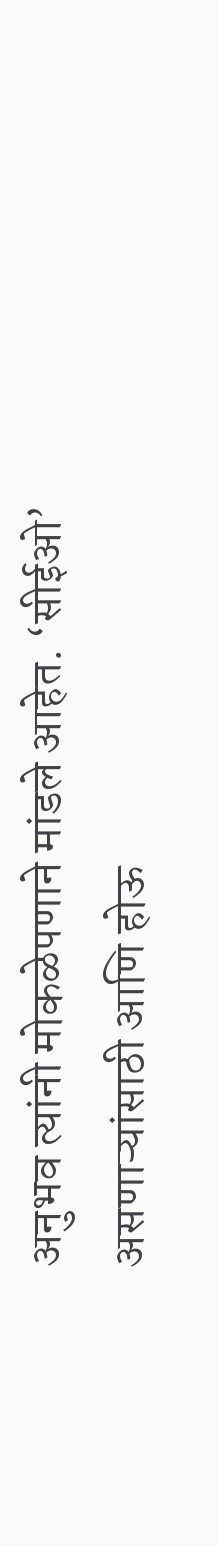अनुभव त्यांनी मोकळेपणाने मांडले आहेत. ‘सीईओ’ असणाऱ्यांसाठी आणि होऊ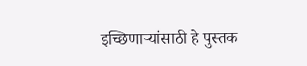इच्छिणाऱ्यांसाठी हे पुस्तक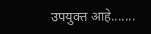उपयुक्त आहे.......